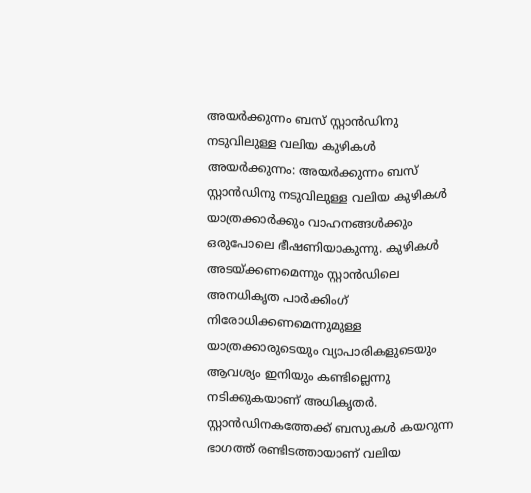അയർക്കുന്നം ബസ് സ്റ്റാൻഡിനു നടുവിലുള്ള വലിയ കുഴികൾ
അയർക്കുന്നം: അയർക്കുന്നം ബസ് സ്റ്റാൻഡിനു നടുവിലുള്ള വലിയ കുഴികൾ യാത്രക്കാർക്കും വാഹനങ്ങൾക്കും ഒരുപോലെ ഭീഷണിയാകുന്നു. കുഴികൾ അടയ്ക്കണമെന്നും സ്റ്റാൻഡിലെ അനധികൃത പാർക്കിംഗ് നിരോധിക്കണമെന്നുമുള്ള യാത്രക്കാരുടെയും വ്യാപാരികളുടെയും ആവശ്യം ഇനിയും കണ്ടില്ലെന്നു നടിക്കുകയാണ് അധികൃതർ.
സ്റ്റാൻഡിനകത്തേക്ക് ബസുകൾ കയറുന്ന ഭാഗത്ത് രണ്ടിടത്തായാണ് വലിയ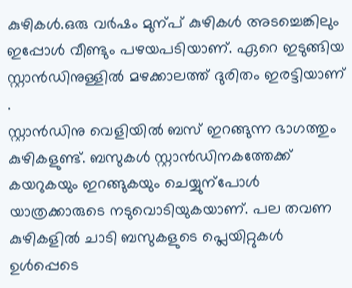കുഴികൾ.ഒരു വർഷം മുന്പ് കുഴികൾ അടച്ചെങ്കിലും ഇപ്പോൾ വീണ്ടും പഴയപടിയാണ്. ഏറെ ഇടുങ്ങിയ സ്റ്റാൻഡിനുള്ളിൽ മഴക്കാലത്ത് ദുരിതം ഇരട്ടിയാണ് .
സ്റ്റാൻഡിനു വെളിയിൽ ബസ് ഇറങ്ങുന്ന ഭാഗത്തും കുഴികളുണ്ട്. ബസുകൾ സ്റ്റാൻഡിനകത്തേക്ക് കയറുകയും ഇറങ്ങുകയും ചെയ്യുന്പോൾ യാത്രക്കാരുടെ നടുവൊടിയുകയാണ്. പല തവണ കുഴികളിൽ ചാടി ബസുകളുടെ പ്ലെയിറ്റുകൾ ഉൾപ്പെടെ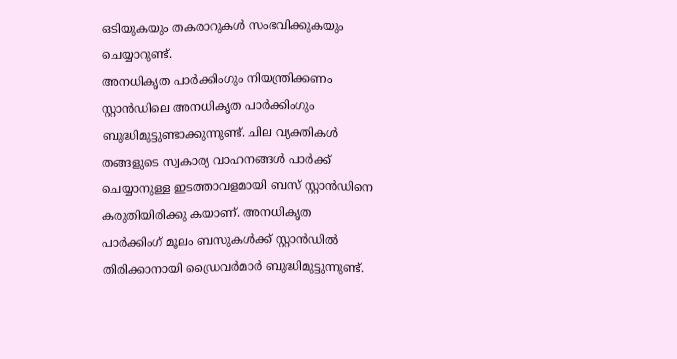ഒടിയുകയും തകരാറുകൾ സംഭവിക്കുകയും ചെയ്യാറുണ്ട്.
അനധികൃത പാർക്കിംഗും നിയന്ത്രിക്കണം
സ്റ്റാൻഡിലെ അനധികൃത പാർക്കിംഗും ബുദ്ധിമുട്ടുണ്ടാക്കുന്നുണ്ട്. ചില വ്യക്തികൾ തങ്ങളുടെ സ്വകാര്യ വാഹനങ്ങൾ പാർക്ക് ചെയ്യാനുള്ള ഇടത്താവളമായി ബസ് സ്റ്റാൻഡിനെ കരുതിയിരിക്കു കയാണ്. അനധികൃത പാർക്കിംഗ് മൂലം ബസുകൾക്ക് സ്റ്റാൻഡിൽ തിരിക്കാനായി ഡ്രൈവർമാർ ബുദ്ധിമുട്ടുന്നുണ്ട്.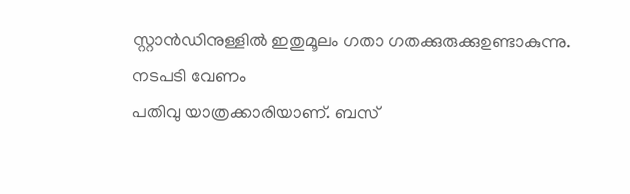സ്റ്റാൻഡിനുള്ളിൽ ഇതുമൂലം ഗതാ ഗതക്കുരുക്കുഉണ്ടാകുന്നു.
നടപടി വേണം
പതിവു യാത്രക്കാരിയാണ്. ബസ്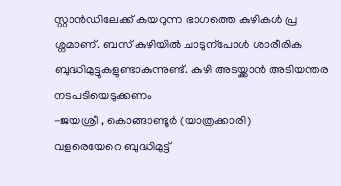സ്റ്റാൻഡിലേക്ക് കയറുന്ന ഭാഗത്തെ കുഴികൾ പ്ര ശ്നമാണ്. ബസ് കുഴിയിൽ ചാടുന്പോൾ ശാരീരിക ബുദ്ധിമുട്ടുകളുണ്ടാകുന്നുണ്ട്. കുഴി അടയ്ക്കാൻ അടിയന്തര നടപടിയെടുക്കണം
-ജയശ്രീ , കൊങ്ങാണ്ടൂർ (യാത്രക്കാരി)
വളരെയേറെ ബുദ്ധിമുട്ട്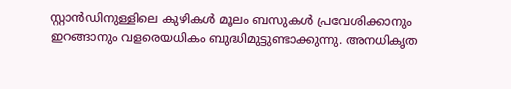സ്റ്റാൻഡിനുള്ളിലെ കുഴികൾ മൂലം ബസുകൾ പ്രവേശിക്കാനും ഇറങ്ങാനും വളരെയധികം ബുദ്ധിമുട്ടുണ്ടാക്കുന്നു. അനധികൃത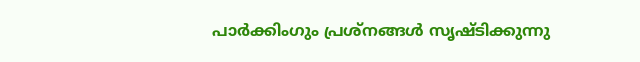പാർക്കിംഗും പ്രശ്നങ്ങൾ സൃഷ്ടിക്കുന്നു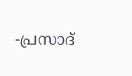-പ്രസാദ്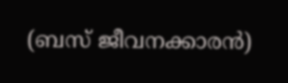(ബസ് ജീവനക്കാരൻ)